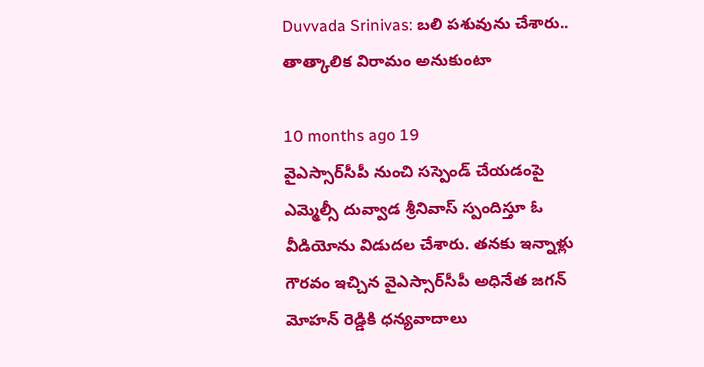Duvvada Srinivas: బలి పశువును చేశారు.. తాత్కాలిక విరామం అనుకుంటా

10 months ago 19
వైఎస్సార్‌సీపీ నుంచి సస్పెండ్ చేయడంపై ఎమ్మెల్సీ దువ్వాడ శ్రీనివాస్ స్పందిస్తూ ఓ వీడియోను విడుదల చేశారు. తనకు ఇన్నాళ్లు గౌరవం ఇచ్చిన వైఎస్సార్‌సీపీ అధినేత జగన్ మోహన్ రెడ్డికి ధన్యవాదాలు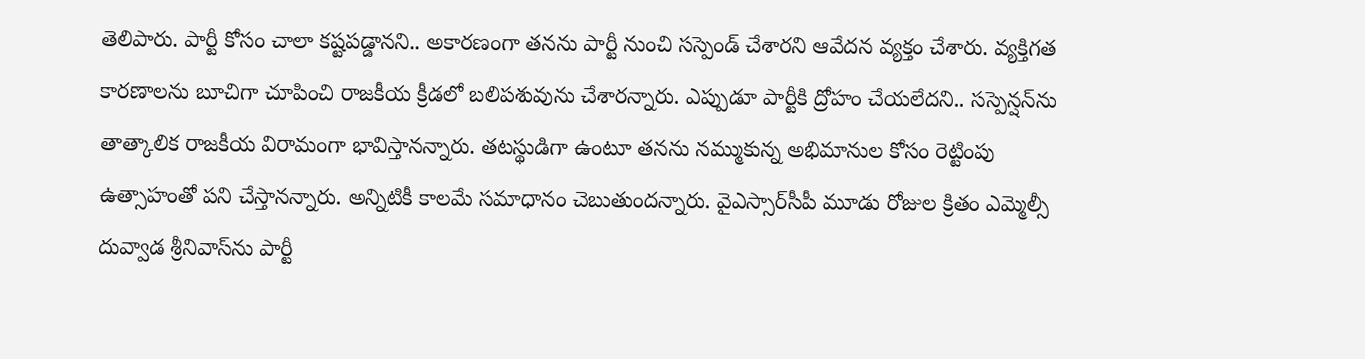తెలిపారు. పార్టీ కోసం చాలా కష్టపడ్డానని.. అకారణంగా తనను పార్టీ నుంచి సస్పెండ్ చేశారని ఆవేదన వ్యక్తం చేశారు. వ్యక్తిగత కారణాలను బూచిగా చూపించి రాజకీయ క్రీడలో బలిపశువును చేశారన్నారు. ఎప్పుడూ పార్టీకి ద్రోహం చేయలేదని.. సస్పెన్షన్‌ను తాత్కాలిక రాజకీయ విరామంగా భావిస్తానన్నారు. తటస్థుడిగా ఉంటూ తనను నమ్ముకున్న అభిమానుల కోసం రెట్టింపు ఉత్సాహంతో పని చేస్తానన్నారు. అన్నిటికీ కాలమే సమాధానం చెబుతుందన్నారు. వైఎస్సార్‌సీపీ మూడు రోజుల క్రితం ఎమ్మెల్సీ దువ్వాడ శ్రీనివాస్‌ను పార్టీ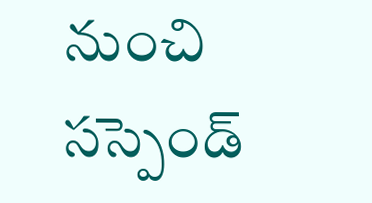నుంచి సస్పెండ్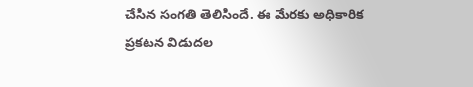చేసిన సంగతి తెలిసిందే. ఈ మేరకు అధికారిక ప్రకటన విడుదల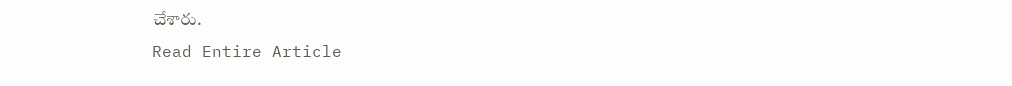చేశారు.
Read Entire Article